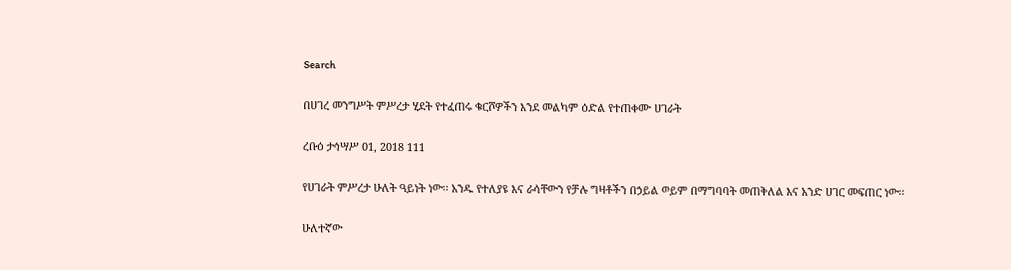Search

በሀገረ መንግሥት ምሥረታ ሂደት የተፈጠሩ ቁርሾዎችን እንደ መልካም ዕድል የተጠቀሙ ሀገራት

ረቡዕ ታኅሣሥ 01, 2018 111

የሀገራት ምሥረታ ሁለት ዓይነት ነው፡፡ አንዱ የተለያዩ እና ራሳቸውን የቻሉ ግዛቶችን በኃይል ወይም በማግባባት መጠቅለል እና አንድ ሀገር መፍጠር ነው፡፡

ሁለተኛው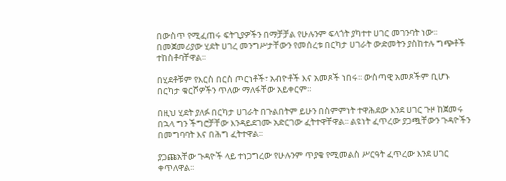በውስጥ የሚፈጠሩ ፍትጊያዎችን በማቻቻል የሁሉንም ፍላጎት ያካተተ ሀገር መገንባት ነው፡፡ በመጀመሪያው ሂደት ሀገረ መንግሥታቸውን የመሰረቱ በርካታ ሀገራት ውድመትን ያስከተሉ ግጭቶች ተከስቶባቸዋል፡፡

በሂደቶቹም የእርስ በርስ ጦርነቶች፣ አብዮቶች እና አመጾች ነበሩ፡፡ ውስጣዊ አመጾችም ቢሆኑ በርካታ ቁርሾዎችን ጥለው ማለፋቸው አይቀርም።

በዚህ ሂደት ያለፉ በርካታ ሀገራት በጉልበትም ይሁን በስምምነት ተዋሕደው እንደ ሀገር ጉዞ ከጀመሩ በኋላ ግን ችግሮቻቸው እንዳይደገሙ አድርገው ፈትተዋቸዋል፡፡ ልዩነት ፈጥረው ያጋጯቸውን ጉዳዮችን በመግባባት እና በሕግ ፈትተዋል፡፡

ያጋጩአቸው ጉዳዮች ላይ ተነጋግረው የሁሉንም ጥያቄ የሚመልስ ሥርዓት ፈጥረው እንደ ሀገር ቀጥለዋል፡፡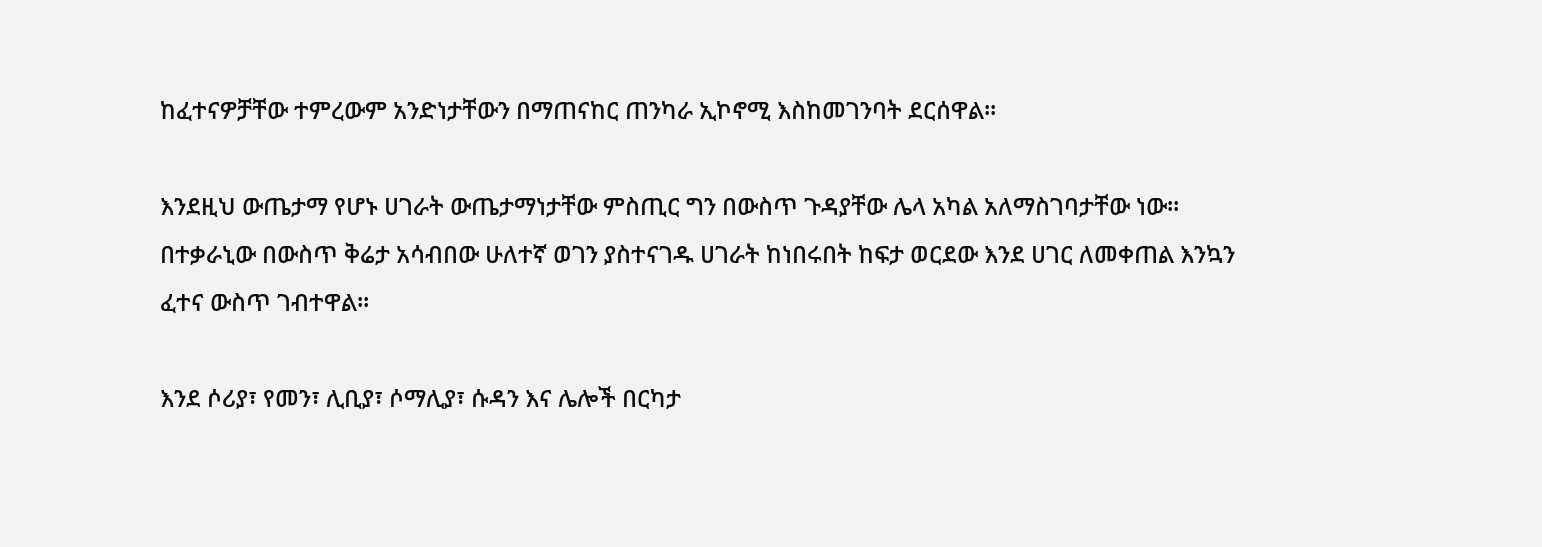ከፈተናዎቻቸው ተምረውም አንድነታቸውን በማጠናከር ጠንካራ ኢኮኖሚ እስከመገንባት ደርሰዋል፡፡

እንደዚህ ውጤታማ የሆኑ ሀገራት ውጤታማነታቸው ምስጢር ግን በውስጥ ጉዳያቸው ሌላ አካል አለማስገባታቸው ነው፡፡ በተቃራኒው በውስጥ ቅሬታ አሳብበው ሁለተኛ ወገን ያስተናገዱ ሀገራት ከነበሩበት ከፍታ ወርደው እንደ ሀገር ለመቀጠል እንኳን ፈተና ውስጥ ገብተዋል፡፡

እንደ ሶሪያ፣ የመን፣ ሊቢያ፣ ሶማሊያ፣ ሱዳን እና ሌሎች በርካታ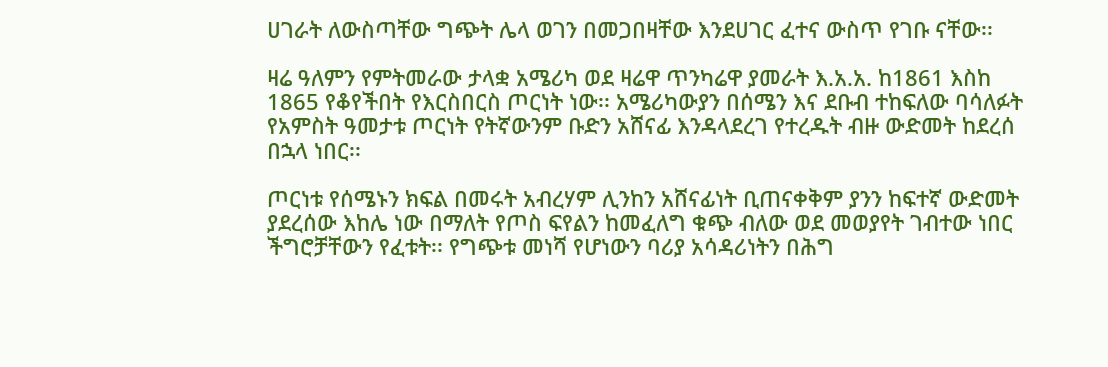ሀገራት ለውስጣቸው ግጭት ሌላ ወገን በመጋበዛቸው እንደሀገር ፈተና ውስጥ የገቡ ናቸው፡፡

ዛሬ ዓለምን የምትመራው ታላቋ አሜሪካ ወደ ዛሬዋ ጥንካሬዋ ያመራት እ.አ.አ. ከ1861 እስከ 1865 የቆየችበት የእርስበርስ ጦርነት ነው፡፡ አሜሪካውያን በሰሜን እና ደቡብ ተከፍለው ባሳለፉት የአምስት ዓመታቱ ጦርነት የትኛውንም ቡድን አሸናፊ እንዳላደረገ የተረዱት ብዙ ውድመት ከደረሰ በኋላ ነበር፡፡

ጦርነቱ የሰሜኑን ክፍል በመሩት አብረሃም ሊንከን አሸናፊነት ቢጠናቀቅም ያንን ከፍተኛ ውድመት ያደረሰው እከሌ ነው በማለት የጦስ ፍየልን ከመፈለግ ቁጭ ብለው ወደ መወያየት ገብተው ነበር ችግሮቻቸውን የፈቱት፡፡ የግጭቱ መነሻ የሆነውን ባሪያ አሳዳሪነትን በሕግ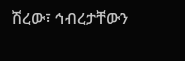ሽረው፣ ኅብረታቸውን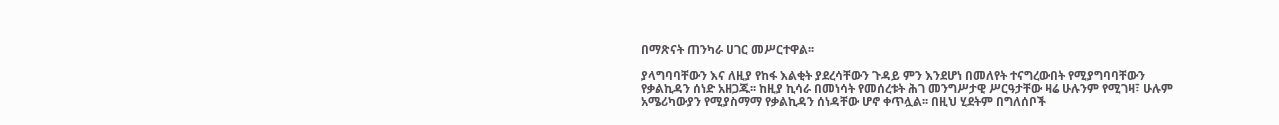በማጽናት ጠንካራ ሀገር መሥርተዋል፡፡

ያላግባባቸውን እና ለዚያ የከፋ እልቂት ያደረሳቸውን ጉዳይ ምን እንደሆነ በመለየት ተናግረውበት የሚያግባባቸውን የቃልኪዳን ሰነድ አዘጋጁ፡፡ ከዚያ ኪሳራ በመነሳት የመሰረቱት ሕገ መንግሥታዊ ሥርዓታቸው ዛሬ ሁሉንም የሚገዛ፣ ሁሉም አሜሪካውያን የሚያስማማ የቃልኪዳን ሰነዳቸው ሆኖ ቀጥሏል፡፡ በዚህ ሂደትም በግለሰቦች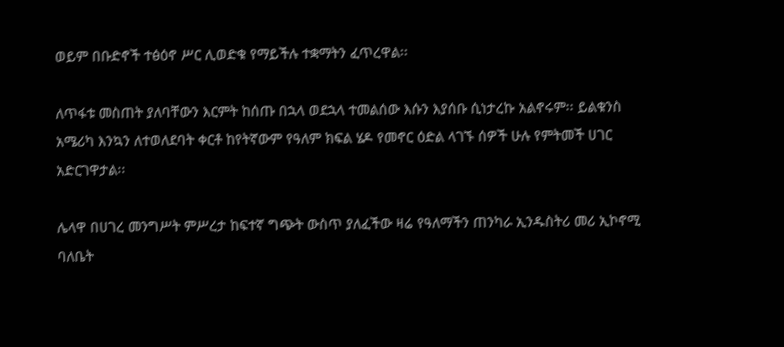ወይም በቡድኖች ተፅዕኖ ሥር ሊወድቁ የማይችሉ ተቋማትን ፈጥረዋል፡፡

ለጥፋቱ መስጠት ያለባቸውን እርምት ከሰጡ በኋላ ወደኋላ ተመልሰው እሱን እያሰቡ ሲነታረኩ አልኖሩም፡፡ ይልቁንስ አሜሪካ እንኳን ለተወለደባት ቀርቶ ከየትኛውም የዓለም ክፍል ሄዶ የመኖር ዕድል ላገኙ ሰዎች ሁሉ የምትመች ሀገር አድርገዋታል፡፡

ሌላዋ በሀገረ መንግሥት ምሥረታ ከፍተኛ ግጭት ውስጥ ያለፈችው ዛሬ የዓለማችን ጠንካራ ኢንዱስትሪ መሪ ኢኮኖሚ ባለቤት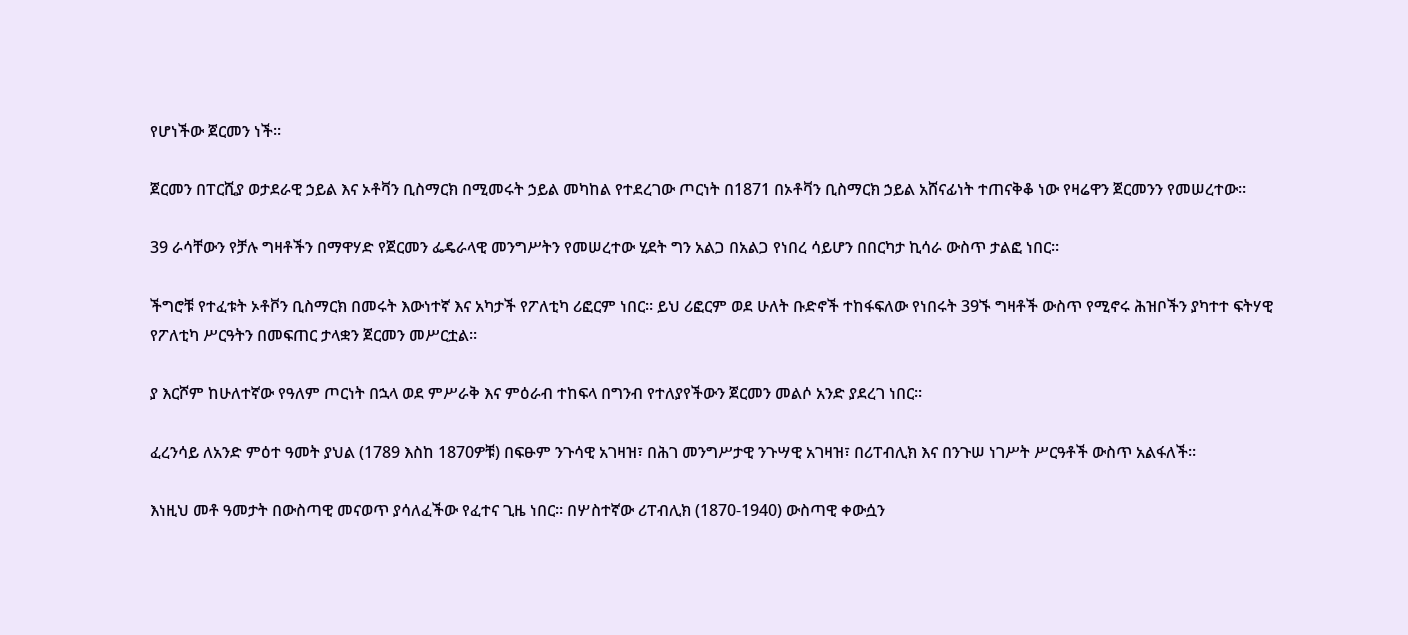የሆነችው ጀርመን ነች፡፡

ጀርመን በፐርሺያ ወታደራዊ ኃይል እና ኦቶቫን ቢስማርክ በሚመሩት ኃይል መካከል የተደረገው ጦርነት በ1871 በኦቶቫን ቢስማርክ ኃይል አሸናፊነት ተጠናቅቆ ነው የዛሬዋን ጀርመንን የመሠረተው፡፡

39 ራሳቸውን የቻሉ ግዛቶችን በማዋሃድ የጀርመን ፌዴራላዊ መንግሥትን የመሠረተው ሂደት ግን አልጋ በአልጋ የነበረ ሳይሆን በበርካታ ኪሳራ ውስጥ ታልፎ ነበር፡፡

ችግሮቹ የተፈቱት ኦቶቮን ቢስማርክ በመሩት እውነተኛ እና አካታች የፖለቲካ ሪፎርም ነበር። ይህ ሪፎርም ወደ ሁለት ቡድኖች ተከፋፍለው የነበሩት 39ኙ ግዛቶች ውስጥ የሚኖሩ ሕዝቦችን ያካተተ ፍትሃዊ የፖለቲካ ሥርዓትን በመፍጠር ታላቋን ጀርመን መሥርቷል፡፡

ያ እርሾም ከሁለተኛው የዓለም ጦርነት በኋላ ወደ ምሥራቅ እና ምዕራብ ተከፍላ በግንብ የተለያየችውን ጀርመን መልሶ አንድ ያደረገ ነበር፡፡

ፈረንሳይ ለአንድ ምዕተ ዓመት ያህል (1789 እስከ 1870ዎቹ) በፍፁም ንጉሳዊ አገዛዝ፣ በሕገ መንግሥታዊ ንጉሣዊ አገዛዝ፣ በሪፐብሊክ እና በንጉሠ ነገሥት ሥርዓቶች ውስጥ አልፋለች።

እነዚህ መቶ ዓመታት በውስጣዊ መናወጥ ያሳለፈችው የፈተና ጊዜ ነበር፡፡ በሦስተኛው ሪፐብሊክ (1870-1940) ውስጣዊ ቀውሷን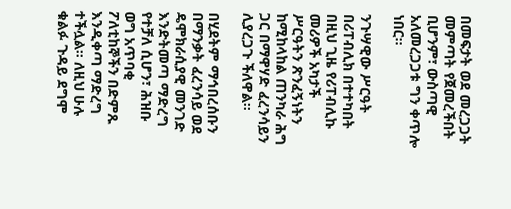በመፍታት ወደ መረጋጋት መምጣት የጀመረችበት ቢሆንም፣ ውስጣዊ አለመረጋጋቱ ግን ቀጥሎ ነበር።

ንጉሣዊው ሥርዓት በሪፐብሊክ በተተካበት በዚህ ጊዜ የሪፐብሊኩ መሪዎች አካታች ሥርዓትን ጽንፈኝነትን ከሚከላከል ጠንካራ ሕግ ጋር በማዋሃድ ፈረንሳይን ሊያረጋጉ ችለዋል፡፡

በሂደትም ማኅበረሰቡን በማንቃት ፈረንሳይ ወደ ዴሞክራሲያዊ መንገድ እንድትመጣ ማድረግ የተቻለ ሲሆን፣ ሕዝቡ ወግ አጥባቂ ፖለቲከኞችን በድምጹ እንዲቀጣ ማድረግ ተችሏል፡፡ ለዚህ ሁሉ ቁልፉ ጉዳይ ደግሞ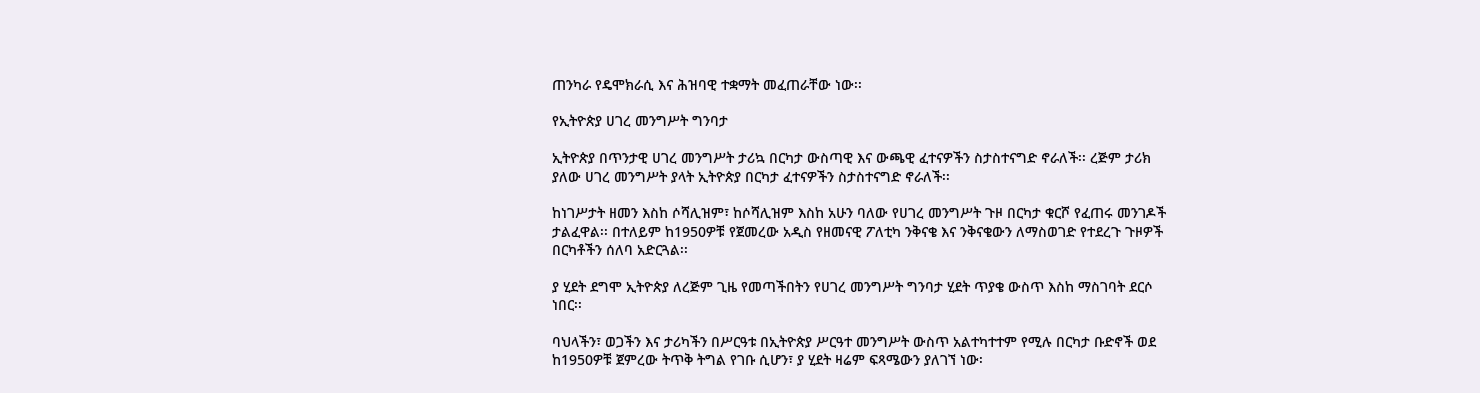ጠንካራ የዴሞክራሲ እና ሕዝባዊ ተቋማት መፈጠራቸው ነው፡፡

የኢትዮጵያ ሀገረ መንግሥት ግንባታ

ኢትዮጵያ በጥንታዊ ሀገረ መንግሥት ታሪኳ በርካታ ውስጣዊ እና ውጫዊ ፈተናዎችን ስታስተናግድ ኖራለች፡፡ ረጅም ታሪክ ያለው ሀገረ መንግሥት ያላት ኢትዮጵያ በርካታ ፈተናዎችን ስታስተናግድ ኖራለች፡፡

ከነገሥታት ዘመን እስከ ሶሻሊዝም፣ ከሶሻሊዝም እስከ አሁን ባለው የሀገረ መንግሥት ጉዞ በርካታ ቁርሾ የፈጠሩ መንገዶች ታልፈዋል፡፡ በተለይም ከ1950ዎቹ የጀመረው አዲስ የዘመናዊ ፖለቲካ ንቅናቄ እና ንቅናቄውን ለማስወገድ የተደረጉ ጉዞዎች በርካቶችን ሰለባ አድርጓል፡፡

ያ ሂደት ደግሞ ኢትዮጵያ ለረጅም ጊዜ የመጣችበትን የሀገረ መንግሥት ግንባታ ሂደት ጥያቄ ውስጥ እስከ ማስገባት ደርሶ ነበር፡፡

ባህላችን፣ ወጋችን እና ታሪካችን በሥርዓቱ በኢትዮጵያ ሥርዓተ መንግሥት ውስጥ አልተካተተም የሚሉ በርካታ ቡድኖች ወደ ከ1950ዎቹ ጀምረው ትጥቅ ትግል የገቡ ሲሆን፣ ያ ሂደት ዛሬም ፍጻሜውን ያለገኘ ነው፡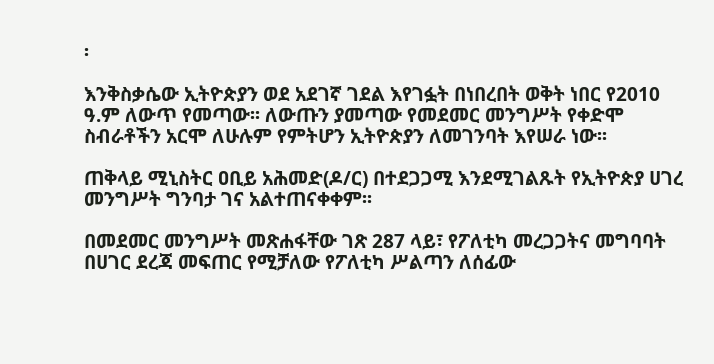፡

እንቅስቃሴው ኢትዮጵያን ወደ አደገኛ ገደል እየገፏት በነበረበት ወቅት ነበር የ2010 ዓ.ም ለውጥ የመጣው፡፡ ለውጡን ያመጣው የመደመር መንግሥት የቀድሞ ስብራቶችን አርሞ ለሁሉም የምትሆን ኢትዮጵያን ለመገንባት እየሠራ ነው፡፡

ጠቅላይ ሚኒስትር ዐቢይ አሕመድ(ዶ/ር) በተደጋጋሚ እንደሚገልጹት የኢትዮጵያ ሀገረ መንግሥት ግንባታ ገና አልተጠናቀቀም፡፡

በመደመር መንግሥት መጽሐፋቸው ገጽ 287 ላይ፣ የፖለቲካ መረጋጋትና መግባባት በሀገር ደረጃ መፍጠር የሚቻለው የፖለቲካ ሥልጣን ለሰፊው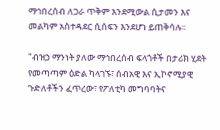ማኅበረሰብ ለጋራ ጥቅም እንደሚውል ሲታመን እና መልካም አስተዳደር ሲሰፍን እንደሆነ ይጠቅሳሉ፡፡

"ብዝኃ ማንነት ያለው ማኅበረሰብ ፍላጎቶች በታሪክ ሂደት የመጣጣም ዕድል ካላገኙ፣ ሰብአዊ እና ኢኮኖሚያዊ ጉድለቶችን ፈጥረው፣ የፖለቲካ መግባባትና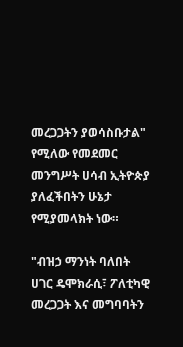መረጋጋትን ያወሳስቡታል" የሚለው የመደመር መንግሥት ሀሳብ ኢትዮጵያ ያለፈችበትን ሁኔታ የሚያመላክት ነው።

"ብዝኃ ማንነት ባለበት ሀገር ዴሞክራሲ፣ ፖለቲካዊ መረጋጋት እና መግባባትን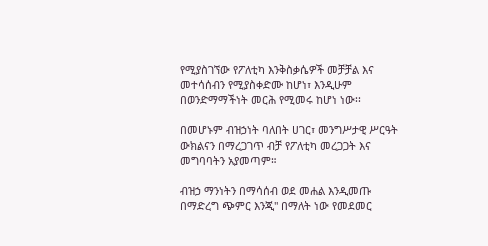የሚያስገኘው የፖለቲካ እንቅስቃሴዎች መቻቻል እና መተሳሰብን የሚያስቀድሙ ከሆነ፣ እንዲሁም በወንድማማችነት መርሕ የሚመሩ ከሆነ ነው፡፡

በመሆኑም ብዝኃነት ባለበት ሀገር፣ መንግሥታዊ ሥርዓት ውክልናን በማረጋገጥ ብቻ የፖለቲካ መረጋጋት እና መግባባትን አያመጣም።

ብዝኃ ማንነትን በማሳሰብ ወደ መሐል እንዲመጡ በማድረግ ጭምር እንጂ" በማለት ነው የመደመር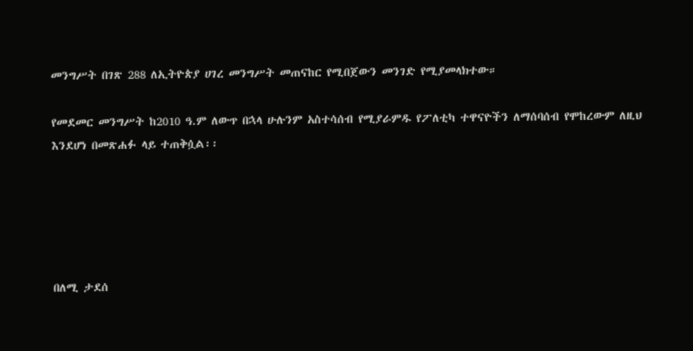መንግሥት በገጽ 288 ለኢትዮጵያ ሀገረ መንግሥት መጠናከር የሚበጀውን መንገድ የሚያመላክተው።

የመደመር መንግሥት ከ2010 ዓ.ም ለውጥ በኋላ ሁሉንም አስተሳሰብ የሚያራምዱ የፖለቲካ ተዋናዮችን ለማሰባሰብ የሞከረውም ለዚህ እንደሆነ በመጽሐፉ ላይ ተጠቅሷል፡፡





በለሚ ታደሰ